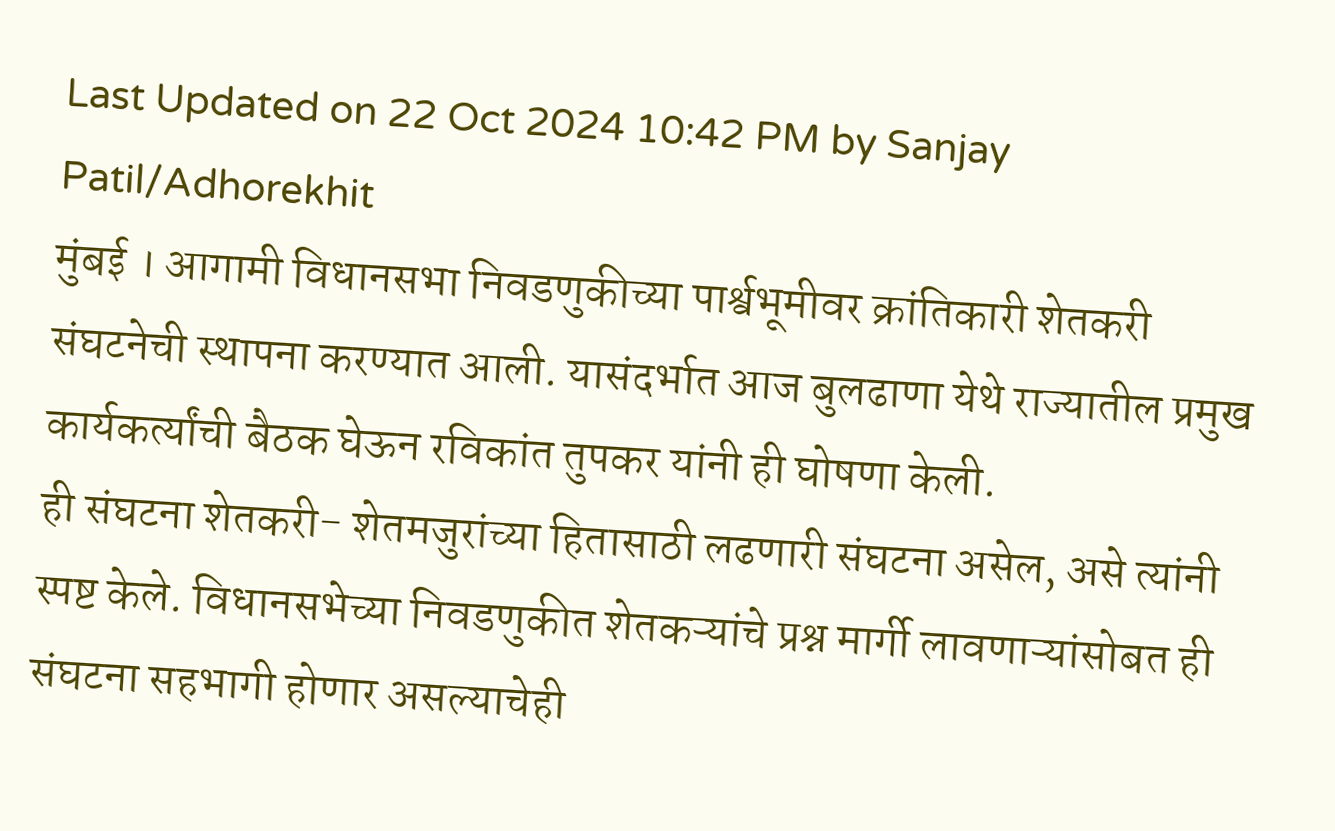Last Updated on 22 Oct 2024 10:42 PM by Sanjay Patil/Adhorekhit
मुंबई । आगामी विधानसभा निवडणुकीच्या पार्श्वभूमीवर क्रांतिकारी शेतकरी संघटनेची स्थापना करण्यात आली. यासंदर्भात आज बुलढाणा येथे राज्यातील प्रमुख कार्यकर्त्यांची बैठक घेऊन रविकांत तुपकर यांनी ही घोषणा केली.
ही संघटना शेतकरी- शेतमजुरांच्या हितासाठी लढणारी संघटना असेल, असे त्यांनी स्पष्ट केले. विधानसभेच्या निवडणुकीत शेतकऱ्यांचे प्रश्न मार्गी लावणाऱ्यांसोबत ही संघटना सहभागी होणार असल्याचेही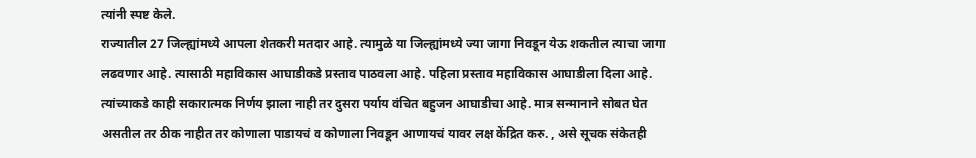त्यांनी स्पष्ट केले.
राज्यातील 27 जिल्ह्यांमध्ये आपला शेतकरी मतदार आहे. त्यामुळे या जिल्ह्यांमध्ये ज्या जागा निवडून येऊ शकतील त्याचा जागा लढवणार आहे. त्यासाठी महाविकास आघाडीकडे प्रस्ताव पाठवला आहे. पहिला प्रस्ताव महाविकास आघाडीला दिला आहे. त्यांच्याकडे काही सकारात्मक निर्णय झाला नाही तर दुसरा पर्याय वंचित बहुजन आघाडीचा आहे. मात्र सन्मानाने सोबत घेत असतील तर ठीक नाहीत तर कोणाला पाडायचं व कोणाला निवडून आणायचं यावर लक्ष केंद्रित करु. , असे सूचक संकेतही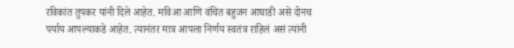रविकांत तुपकर यांनी दिले आहेत. मविआ आणि वंचित बहुजन आघाडी असे दोनच पर्याय आपल्याकडे आहेत. त्यानंतर मात्र आपला निर्णय स्वतंत्र राहिलं असं त्यांनी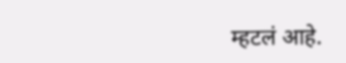म्हटलं आहे.